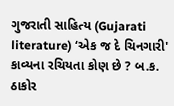ગુજરાતી સાહિત્ય (Gujarati literature) ‘એક જ દે ચિનગારી' કાવ્યના રચિયતા કોણ છે ? બ.ક. ઠાકોર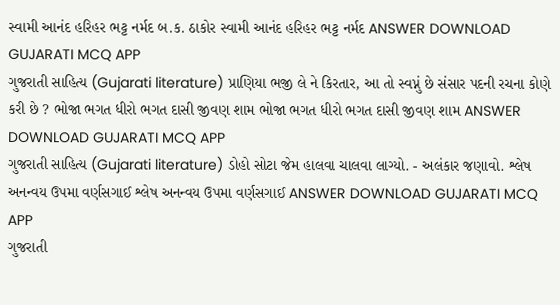સ્વામી આનંદ હરિહર ભટ્ટ નર્મદ બ.ક. ઠાકોર સ્વામી આનંદ હરિહર ભટ્ટ નર્મદ ANSWER DOWNLOAD GUJARATI MCQ APP
ગુજરાતી સાહિત્ય (Gujarati literature) પ્રાણિયા ભજી લે ને કિરતાર, આ તો સ્વપ્નું છે સંસાર પદની રચના કોણે કરી છે ? ભોજા ભગત ધીરો ભગત દાસી જીવણ શામ ભોજા ભગત ધીરો ભગત દાસી જીવણ શામ ANSWER DOWNLOAD GUJARATI MCQ APP
ગુજરાતી સાહિત્ય (Gujarati literature) ડોહો સોટા જેમ હાલવા ચાલવા લાગ્યો. - અલંકાર જણાવો. શ્લેષ અનન્વય ઉપમા વર્ણસગાઈ શ્લેષ અનન્વય ઉપમા વર્ણસગાઈ ANSWER DOWNLOAD GUJARATI MCQ APP
ગુજરાતી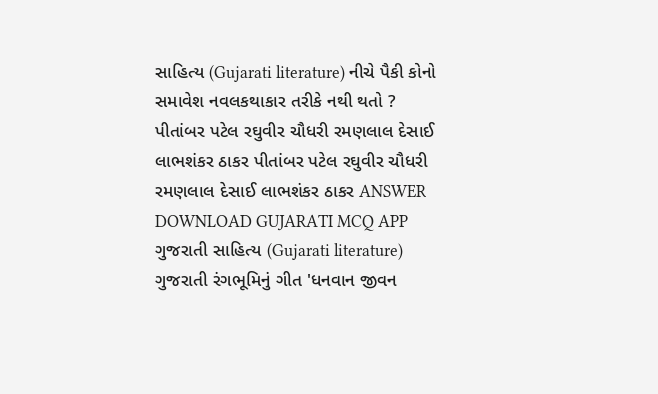સાહિત્ય (Gujarati literature) નીચે પૈકી કોનો સમાવેશ નવલકથાકાર તરીકે નથી થતો ? પીતાંબર પટેલ રઘુવીર ચૌધરી રમણલાલ દેસાઈ લાભશંકર ઠાકર પીતાંબર પટેલ રઘુવીર ચૌધરી રમણલાલ દેસાઈ લાભશંકર ઠાકર ANSWER DOWNLOAD GUJARATI MCQ APP
ગુજરાતી સાહિત્ય (Gujarati literature) ગુજરાતી રંગભૂમિનું ગીત 'ધનવાન જીવન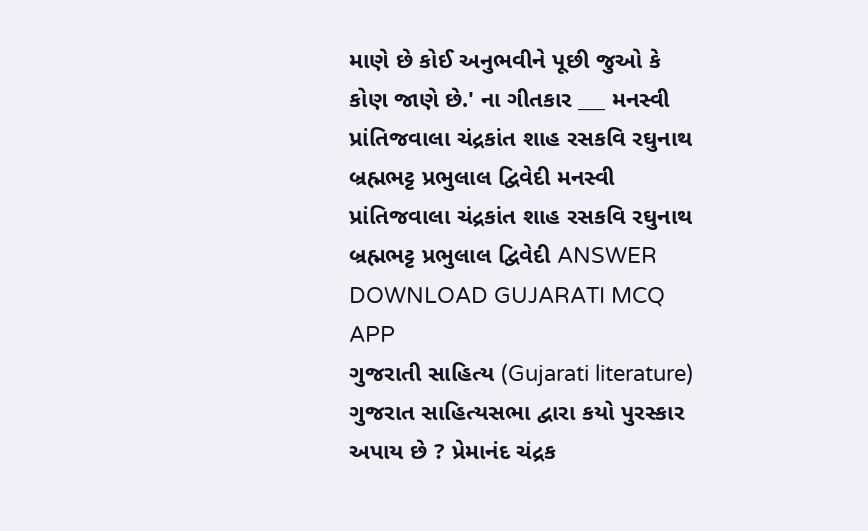માણે છે કોઈ અનુભવીને પૂછી જુઓ કે કોણ જાણે છે.' ના ગીતકાર ___ મનસ્વી પ્રાંતિજવાલા ચંદ્રકાંત શાહ રસકવિ રઘુનાથ બ્રહ્મભટ્ટ પ્રભુલાલ દ્વિવેદી મનસ્વી પ્રાંતિજવાલા ચંદ્રકાંત શાહ રસકવિ રઘુનાથ બ્રહ્મભટ્ટ પ્રભુલાલ દ્વિવેદી ANSWER DOWNLOAD GUJARATI MCQ APP
ગુજરાતી સાહિત્ય (Gujarati literature) ગુજરાત સાહિત્યસભા દ્વારા કયો પુરસ્કાર અપાય છે ? પ્રેમાનંદ ચંદ્રક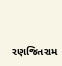રણજિતરામ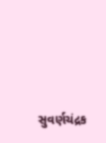સુવર્ણચંદ્રક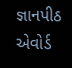જ્ઞાનપીઠ એવોર્ડ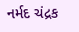નર્મદ ચંદ્રક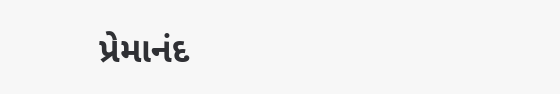પ્રેમાનંદ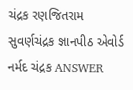ચંદ્રક રણજિતરામ સુવર્ણચંદ્રક જ્ઞાનપીઠ એવોર્ડ નર્મદ ચંદ્રક ANSWER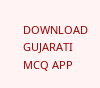DOWNLOAD GUJARATI MCQ APP